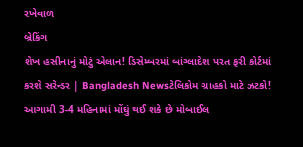રખેવાળ
બ્રેકિંગ
શેખ હસીનાનું મોટું એલાન! ડિસેમ્બરમાં બાંગ્લાદેશ પરત ફરી કોર્ટમાં કરશે સરેન્ડર | Bangladesh Newsટેલિકોમ ગ્રાહકો માટે ઝટકો! આગામી 3-4 મહિનામાં મોંઘું થઈ શકે છે મોબાઈલ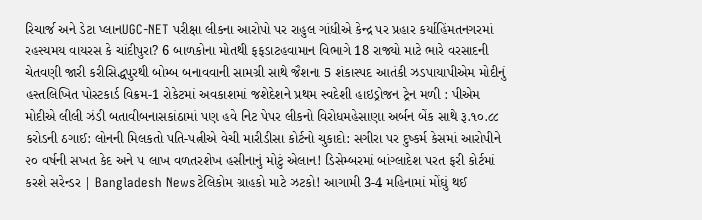રિચાર્જ અને ડેટા પ્લાનUGC-NET પરીક્ષા લીકના આરોપો પર રાહુલ ગાંધીએ કેન્દ્ર પર પ્રહાર કર્યાહિંમતનગરમાં રહસ્યમય વાયરસ કે ચાંદીપુરા? 6 બાળકોના મોતથી ફફડાટહવામાન વિભાગે 18 રાજ્યો માટે ભારે વરસાદની ચેતવણી જારી કરીસિદ્ધપુરથી બોમ્બ બનાવવાની સામગ્રી સાથે જૈશના 5 શંકાસ્પદ આતંકી ઝડપાયાપીએમ મોદીનું હસ્તલિખિત પોસ્ટકાર્ડ વિક્રમ-1 રોકેટમાં અવકાશમાં જશેદેશને પ્રથમ સ્વદેશી હાઇડ્રોજન ટ્રેન મળી : પીએમ મોદીએ લીલી ઝંડી બતાવીબનાસકાંઠામાં પણ હવે નિટ પેપર લીકનો વિરોધમહેસાણા અર્બન બેંક સાથે રૂ.૧૦.૮૮ કરોડની ઠગાઈ: લોનની મિલકતો પતિ-પત્નીએ વેચી મારીડીસા કોર્ટનો ચુકાદો: સગીરા પર દુષ્કર્મ કેસમાં આરોપીને ૨૦ વર્ષની સખત કેદ અને ૫ લાખ વળતરશેખ હસીનાનું મોટું એલાન! ડિસેમ્બરમાં બાંગ્લાદેશ પરત ફરી કોર્ટમાં કરશે સરેન્ડર | Bangladesh Newsટેલિકોમ ગ્રાહકો માટે ઝટકો! આગામી 3-4 મહિનામાં મોંઘું થઈ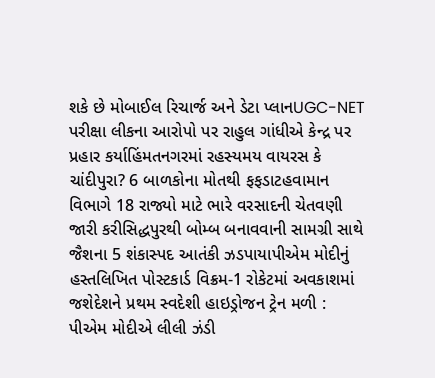શકે છે મોબાઈલ રિચાર્જ અને ડેટા પ્લાનUGC-NET પરીક્ષા લીકના આરોપો પર રાહુલ ગાંધીએ કેન્દ્ર પર પ્રહાર કર્યાહિંમતનગરમાં રહસ્યમય વાયરસ કે ચાંદીપુરા? 6 બાળકોના મોતથી ફફડાટહવામાન વિભાગે 18 રાજ્યો માટે ભારે વરસાદની ચેતવણી જારી કરીસિદ્ધપુરથી બોમ્બ બનાવવાની સામગ્રી સાથે જૈશના 5 શંકાસ્પદ આતંકી ઝડપાયાપીએમ મોદીનું હસ્તલિખિત પોસ્ટકાર્ડ વિક્રમ-1 રોકેટમાં અવકાશમાં જશેદેશને પ્રથમ સ્વદેશી હાઇડ્રોજન ટ્રેન મળી : પીએમ મોદીએ લીલી ઝંડી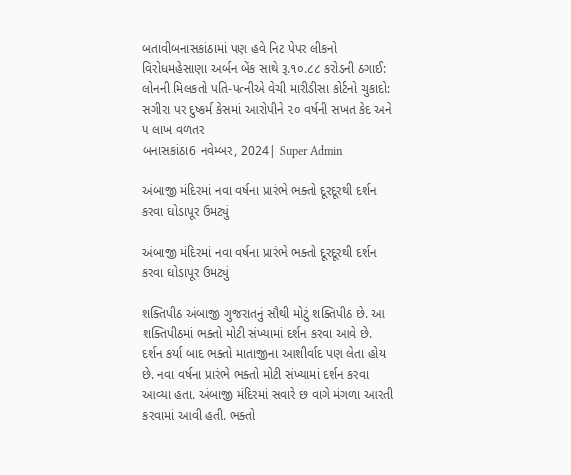બતાવીબનાસકાંઠામાં પણ હવે નિટ પેપર લીકનો વિરોધમહેસાણા અર્બન બેંક સાથે રૂ.૧૦.૮૮ કરોડની ઠગાઈ: લોનની મિલકતો પતિ-પત્નીએ વેચી મારીડીસા કોર્ટનો ચુકાદો: સગીરા પર દુષ્કર્મ કેસમાં આરોપીને ૨૦ વર્ષની સખત કેદ અને ૫ લાખ વળતર
બનાસકાંઠા6 નવેમ્બર, 2024| Super Admin

અંબાજી મંદિરમાં નવા વર્ષના પ્રારંભે ભક્તો દૂરદૂરથી દર્શન કરવા ઘોડાપૂર ઉમટ્યું

અંબાજી મંદિરમાં નવા વર્ષના પ્રારંભે ભક્તો દૂરદૂરથી દર્શન કરવા ઘોડાપૂર ઉમટ્યું

શક્તિપીઠ અંબાજી ગુજરાતનું સૌથી મોટું શક્તિપીઠ છે. આ શક્તિપીઠમાં ભક્તો મોટી સંખ્યામાં દર્શન કરવા આવે છે. દર્શન કર્યા બાદ ભક્તો માતાજીના આશીર્વાદ પણ લેતા હોય છે. નવા વર્ષના પ્રારંભે ભક્તો મોટી સંખ્યામાં દર્શન કરવા આવ્યા હતા. અંબાજી મંદિરમાં સવારે છ વાગે મંગળા આરતી કરવામાં આવી હતી. ભક્તો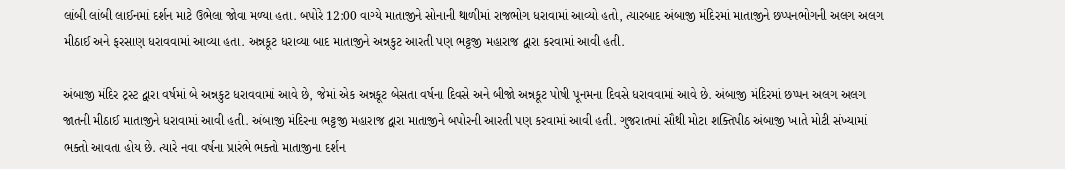લાંબી લાંબી લાઈનમાં દર્શન માટે ઉભેલા જોવા મળ્યા હતા. બપોરે 12:00 વાગ્યે માતાજીને સોનાની થાળીમાં રાજભોગ ધરાવામાં આવ્યો હતો, ત્યારબાદ અંબાજી મંદિરમાં માતાજીને છપ્પનભોગની અલગ અલગ મીઠાઈ અને ફરસાણ ધરાવવામાં આવ્યા હતા. અન્નકૂટ ધરાવ્યા બાદ માતાજીને અન્નકુટ આરતી પણ ભટ્ટજી મહારાજ દ્વારા કરવામાં આવી હતી.

અંબાજી મંદિર ટ્રસ્ટ દ્વારા વર્ષમાં બે અન્નકુટ ધરાવવામાં આવે છે, જેમાં એક અન્નકૂટ બેસતા વર્ષના દિવસે અને બીજો અન્નકૂટ પોષી પૂનમના દિવસે ધરાવવામાં આવે છે. અંબાજી મંદિરમાં છપ્પન અલગ અલગ જાતની મીઠાઈ માતાજીને ધરાવામાં આવી હતી. અંબાજી મંદિરના ભટ્ટજી મહારાજ દ્વારા માતાજીને બપોરની આરતી પણ કરવામાં આવી હતી. ગુજરાતમાં સૌથી મોટા શક્તિપીઠ અંબાજી ખાતે મોટી સંખ્યામાં ભક્તો આવતા હોય છે. ત્યારે નવા વર્ષના પ્રારંભે ભક્તો માતાજીના દર્શન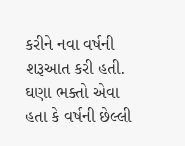કરીને નવા વર્ષની શરૂઆત કરી હતી. ઘણા ભક્તો એવા હતા કે વર્ષની છેલ્લી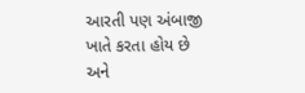આરતી પણ અંબાજી ખાતે કરતા હોય છે અને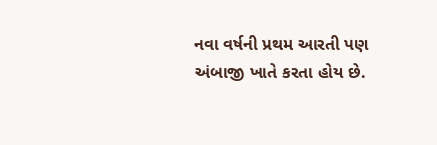નવા વર્ષની પ્રથમ આરતી પણ અંબાજી ખાતે કરતા હોય છે.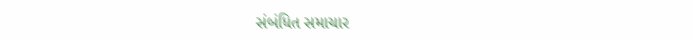સંબંધિત સમાચાર